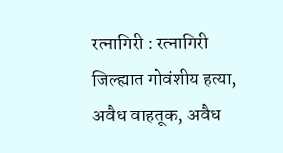रत्नागिरी : रत्नागिरी जिल्ह्यात गोवंशीय हत्या, अवैध वाहतूक, अवैध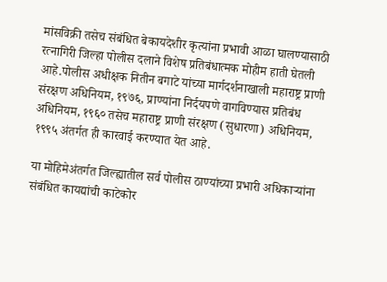मांसविक्री तसेच संबंधित बेकायदेशीर कृत्यांना प्रभावी आळा घालण्यासाठी रत्नागिरी जिल्हा पोलीस दलाने विशेष प्रतिबंधात्मक मोहीम हाती घेतली आहे.पोलीस अधीक्षक नितीन बगाटे यांच्या मार्गदर्शनाखाली महाराष्ट्र प्राणी संरक्षण अधिनियम, १९७६, प्राण्यांना निर्दयपणे वागविण्यास प्रतिबंध अधिनियम, १९६० तसेच महाराष्ट्र प्राणी संरक्षण (सुधारणा) अधिनियम, १९९५ अंतर्गत ही कारवाई करण्यात येत आहे.

या मोहिमेअंतर्गत जिल्ह्यातील सर्व पोलीस ठाण्यांच्या प्रभारी अधिकाऱ्यांना संबंधित कायद्यांची काटेकोर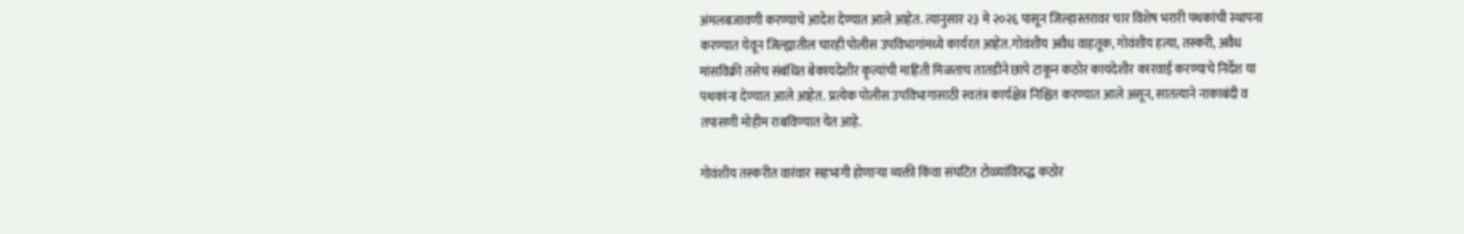अंमलबजावणी करण्याचे आदेश देण्यात आले आहेत. त्यानुसार २३ मे २०२६ पासून जिल्हास्तरावर चार विशेष भरारी पथकांची स्थापना करण्यात येवून जिल्ह्यातील चारही पोलीस उपविभागांमध्ये कार्यरत आहेत.गोवंशीय अवैध वाहतूक, गोवंशीय हत्या, तस्करी, अवैध मांसविक्री तसेच संबंधित बेकायदेशीर कृत्यांची माहिती मिळताच तातडीने छापे टाकून कठोर कायदेशीर कारवाई करण्याचे निर्देश या पथकांना देण्यात आले आहेत. प्रत्येक पोलीस उपविभागासाठी स्वतंत्र कार्यक्षेत्र निश्चित करण्यात आले असून, सातत्याने नाकाबंदी व तपासणी मोहीम राबविण्यात येत आहे.

गोवंशीय तस्करीत वारंवार सहभागी होणाऱ्या व्यक्ती किंवा संघटित टोळ्यांविरुद्ध कठोर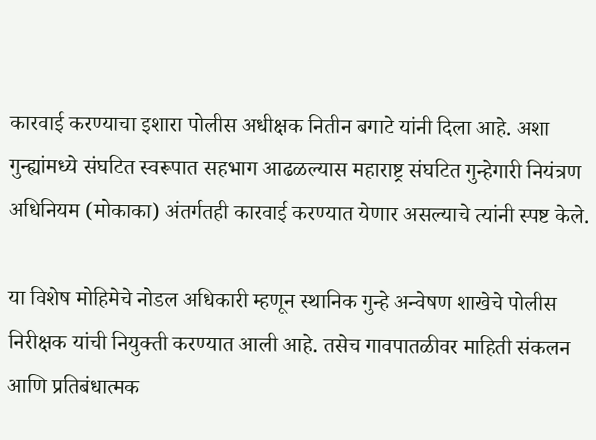कारवाई करण्याचा इशारा पोलीस अधीक्षक नितीन बगाटे यांनी दिला आहे. अशा गुन्ह्यांमध्ये संघटित स्वरूपात सहभाग आढळल्यास महाराष्ट्र संघटित गुन्हेगारी नियंत्रण अधिनियम (मोकाका) अंतर्गतही कारवाई करण्यात येणार असल्याचे त्यांनी स्पष्ट केले.

या विशेष मोहिमेचे नोडल अधिकारी म्हणून स्थानिक गुन्हे अन्वेषण शाखेचे पोलीस निरीक्षक यांची नियुक्ती करण्यात आली आहे. तसेच गावपातळीवर माहिती संकलन आणि प्रतिबंधात्मक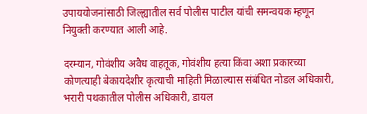उपाययोजनांसाठी जिल्ह्यातील सर्व पोलीस पाटील यांची समन्वयक म्हणून नियुक्ती करण्यात आली आहे.

दरम्यान, गोवंशीय अवैध वाहतूक, गोवंशीय हत्या किंवा अशा प्रकारच्या कोणत्याही बेकायदेशीर कृत्याची माहिती मिळाल्यास संबंधित नोडल अधिकारी, भरारी पथकातील पोलीस अधिकारी, डायल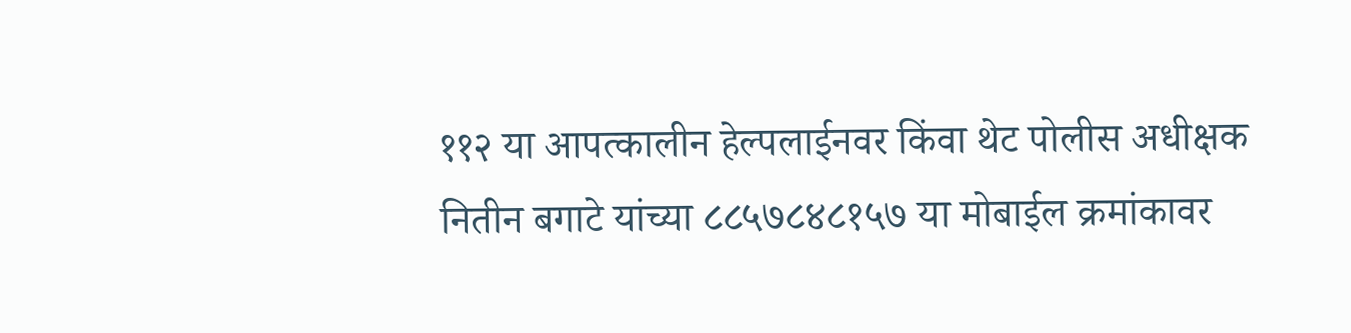११२ या आपत्कालीन हेल्पलाईनवर किंवा थेट पोलीस अधीक्षक नितीन बगाटे यांच्या ८८५७८४८१५७ या मोबाईल क्रमांकावर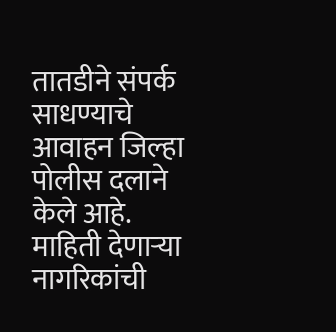तातडीने संपर्क साधण्याचे आवाहन जिल्हा पोलीस दलाने केले आहे. माहिती देणाऱ्या नागरिकांची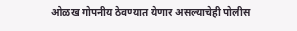ओळख गोपनीय ठेवण्यात येणार असल्याचेही पोलीस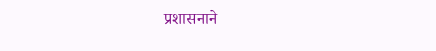प्रशासनाने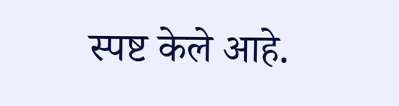स्पष्ट केले आहे.